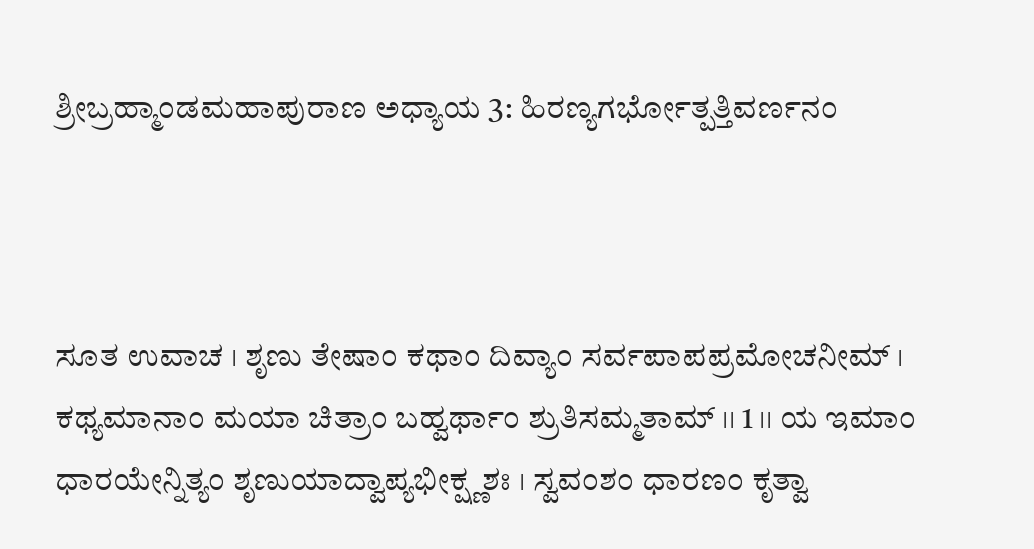ಶ್ರೀಬ್ರಹ್ಮಾಂಡಮಹಾಪುರಾಣ ಅಧ್ಯಾಯ 3: ಹಿರಣ್ಯಗರ್ಭೋತ್ಪತ್ತಿವರ್ಣನಂ



ಸೂತ ಉವಾಚ । ಶೃಣು ತೇಷಾಂ ಕಥಾಂ ದಿವ್ಯಾಂ ಸರ್ವಪಾಪಪ್ರಮೋಚನೀಮ್ । ಕಥ್ಯಮಾನಾಂ ಮಯಾ ಚಿತ್ರಾಂ ಬಹ್ವರ್ಥಾಂ ಶ್ರುತಿಸಮ್ಮತಾಮ್ ।। 1 ।। ಯ ಇಮಾಂ ಧಾರಯೇನ್ನಿತ್ಯಂ ಶೃಣುಯಾದ್ವಾಪ್ಯಭೀಕ್ಷ್ಣಶಃ । ಸ್ವವಂಶಂ ಧಾರಣಂ ಕೃತ್ವಾ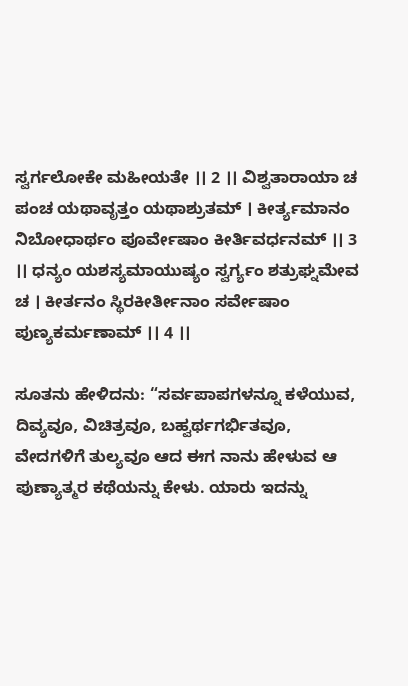ಸ್ವರ್ಗಲೋಕೇ ಮಹೀಯತೇ ।। 2 ।। ವಿಶ್ವತಾರಾಯಾ ಚ ಪಂಚ ಯಥಾವೃತ್ತಂ ಯಥಾಶ್ರುತಮ್ । ಕೀರ್ತ್ಯಮಾನಂ ನಿಬೋಧಾರ್ಥಂ ಪೂರ್ವೇಷಾಂ ಕೀರ್ತಿವರ್ಧನಮ್ ।। 3 ।। ಧನ್ಯಂ ಯಶಸ್ಯಮಾಯುಷ್ಯಂ ಸ್ವರ್ಗ್ಯಂ ಶತ್ರುಘ್ನಮೇವ ಚ । ಕೀರ್ತನಂ ಸ್ಥಿರಕೀರ್ತೀನಾಂ ಸರ್ವೇಷಾಂ ಪುಣ್ಯಕರ್ಮಣಾಮ್ ।। 4 ।।

ಸೂತನು ಹೇಳಿದನು: “ಸರ್ವಪಾಪಗಳನ್ನೂ ಕಳೆಯುವ, ದಿವ್ಯವೂ, ವಿಚಿತ್ರವೂ, ಬಹ್ವರ್ಥಗರ್ಭಿತವೂ, ವೇದಗಳಿಗೆ ತುಲ್ಯವೂ ಆದ ಈಗ ನಾನು ಹೇಳುವ ಆ ಪುಣ್ಯಾತ್ಮರ ಕಥೆಯನ್ನು ಕೇಳು. ಯಾರು ಇದನ್ನು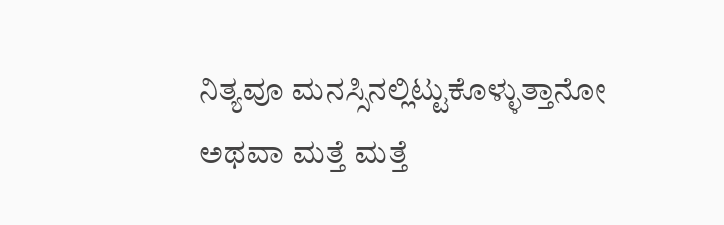ನಿತ್ಯವೂ ಮನಸ್ಸಿನಲ್ಲಿಟ್ಟುಕೊಳ್ಳುತ್ತಾನೋ ಅಥವಾ ಮತ್ತೆ ಮತ್ತೆ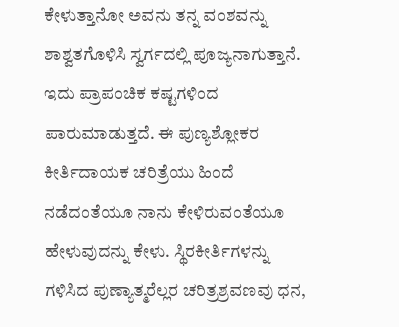ಕೇಳುತ್ತಾನೋ ಅವನು ತನ್ನ ವಂಶವನ್ನು ಶಾಶ್ವತಗೊಳಿಸಿ ಸ್ವರ್ಗದಲ್ಲಿ ಪೂಜ್ಯನಾಗುತ್ತಾನೆ. ಇದು ಪ್ರಾಪಂಚಿಕ ಕಷ್ಟಗಳಿಂದ ಪಾರುಮಾಡುತ್ತದೆ. ಈ ಪುಣ್ಯಶ್ಲೋಕರ ಕೀರ್ತಿದಾಯಕ ಚರಿತ್ರೆಯು ಹಿಂದೆ ನಡೆದಂತೆಯೂ ನಾನು ಕೇಳಿರುವಂತೆಯೂ ಹೇಳುವುದನ್ನು ಕೇಳು. ಸ್ಥಿರಕೀರ್ತಿಗಳನ್ನು ಗಳಿಸಿದ ಪುಣ್ಯಾತ್ಮರೆಲ್ಲರ ಚರಿತ್ರಶ್ರವಣವು ಧನ,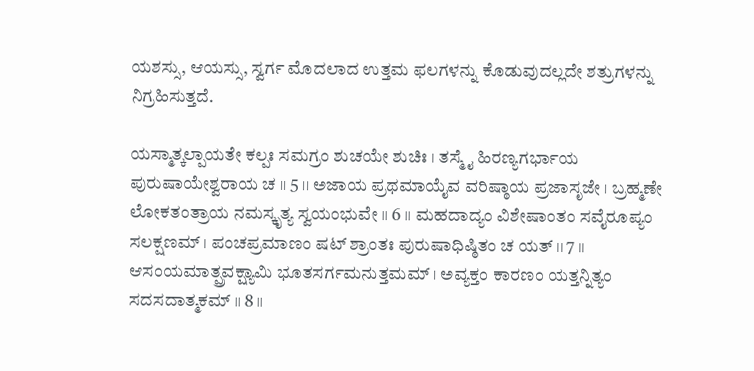ಯಶಸ್ಸು, ಆಯಸ್ಸು, ಸ್ವರ್ಗ ಮೊದಲಾದ ಉತ್ತಮ ಫಲಗಳನ್ನು ಕೊಡುವುದಲ್ಲದೇ ಶತ್ರುಗಳನ್ನು ನಿಗ್ರಹಿಸುತ್ತದೆ.

ಯಸ್ಮಾತ್ಕಲ್ಪಾಯತೇ ಕಲ್ಪಃ ಸಮಗ್ರಂ ಶುಚಯೇ ಶುಚಿಃ । ತಸ್ಮೈ ಹಿರಣ್ಯಗರ್ಭಾಯ ಪುರುಷಾಯೇಶ್ವರಾಯ ಚ ।। 5 ।। ಅಜಾಯ ಪ್ರಥಮಾಯೈವ ವರಿಷ್ಠಾಯ ಪ್ರಜಾಸೃಜೇ । ಬ್ರಹ್ಮಣೇ ಲೋಕತಂತ್ರಾಯ ನಮಸ್ಕೃತ್ಯ ಸ್ವಯಂಭುವೇ ।। 6 ।। ಮಹದಾದ್ಯಂ ವಿಶೇಷಾಂತಂ ಸವೈರೂಪ್ಯಂ ಸಲಕ್ಷಣಮ್ । ಪಂಚಪ್ರಮಾಣಂ ಷಟ್ ಶ್ರಾಂತಃ ಪುರುಷಾಧಿಷ್ಠಿತಂ ಚ ಯತ್ ।। 7 ।। ಆಸಂಯಮಾತ್ಪ್ರವಕ್ಷ್ಯಾಮಿ ಭೂತಸರ್ಗಮನುತ್ತಮಮ್ । ಅವ್ಯಕ್ತಂ ಕಾರಣಂ ಯತ್ತನ್ನಿತ್ಯಂ ಸದಸದಾತ್ಮಕಮ್ ।। 8 ।।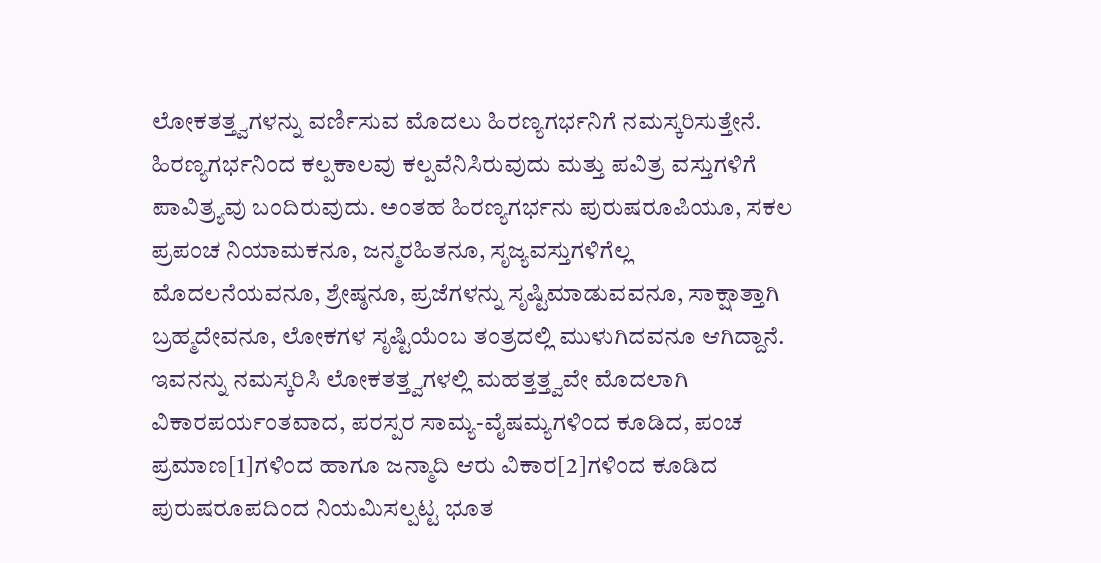ಲೋಕತತ್ತ್ವಗಳನ್ನು ವರ್ಣಿಸುವ ಮೊದಲು ಹಿರಣ್ಯಗರ್ಭನಿಗೆ ನಮಸ್ಕರಿಸುತ್ತೇನೆ. ಹಿರಣ್ಯಗರ್ಭನಿಂದ ಕಲ್ಪಕಾಲವು ಕಲ್ಪವೆನಿಸಿರುವುದು ಮತ್ತು ಪವಿತ್ರ ವಸ್ತುಗಳಿಗೆ ಪಾವಿತ್ರ್ಯವು ಬಂದಿರುವುದು. ಅಂತಹ ಹಿರಣ್ಯಗರ್ಭನು ಪುರುಷರೂಪಿಯೂ, ಸಕಲ ಪ್ರಪಂಚ ನಿಯಾಮಕನೂ, ಜನ್ಮರಹಿತನೂ, ಸೃಜ್ಯವಸ್ತುಗಳಿಗೆಲ್ಲ ಮೊದಲನೆಯವನೂ, ಶ್ರೇಷ್ಠನೂ, ಪ್ರಜೆಗಳನ್ನು ಸೃಷ್ಟಿಮಾಡುವವನೂ, ಸಾಕ್ಷಾತ್ತಾಗಿ ಬ್ರಹ್ಮದೇವನೂ, ಲೋಕಗಳ ಸೃಷ್ಟಿಯೆಂಬ ತಂತ್ರದಲ್ಲಿ ಮುಳುಗಿದವನೂ ಆಗಿದ್ದಾನೆ. ಇವನನ್ನು ನಮಸ್ಕರಿಸಿ ಲೋಕತತ್ತ್ವಗಳಲ್ಲಿ ಮಹತ್ತತ್ತ್ವವೇ ಮೊದಲಾಗಿ ವಿಕಾರಪರ್ಯಂತವಾದ, ಪರಸ್ಪರ ಸಾಮ್ಯ-ವೈಷಮ್ಯಗಳಿಂದ ಕೂಡಿದ, ಪಂಚ ಪ್ರಮಾಣ[1]ಗಳಿಂದ ಹಾಗೂ ಜನ್ಮಾದಿ ಆರು ವಿಕಾರ[2]ಗಳಿಂದ ಕೂಡಿದ ಪುರುಷರೂಪದಿಂದ ನಿಯಮಿಸಲ್ಪಟ್ಟ ಭೂತ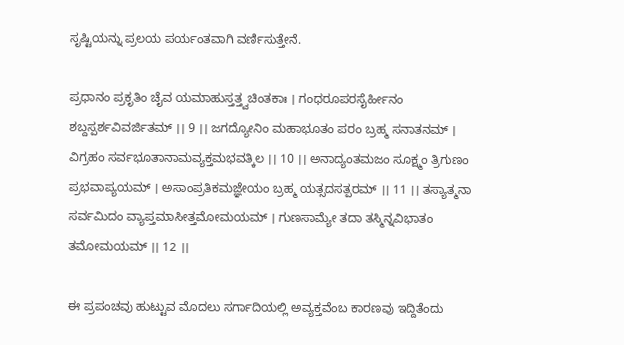ಸೃಷ್ಟಿಯನ್ನು ಪ್ರಲಯ ಪರ್ಯಂತವಾಗಿ ವರ್ಣಿಸುತ್ತೇನೆ.

ಪ್ರಧಾನಂ ಪ್ರಕೃತಿಂ ಚೈವ ಯಮಾಹುಸ್ತತ್ತ್ವಚಿಂತಕಾಃ । ಗಂಧರೂಪರಸೈರ್ಹೀನಂ ಶಬ್ದಸ್ಪರ್ಶವಿವರ್ಜಿತಮ್ ।। 9 ।। ಜಗದ್ಯೋನಿಂ ಮಹಾಭೂತಂ ಪರಂ ಬ್ರಹ್ಮ ಸನಾತನಮ್ । ವಿಗ್ರಹಂ ಸರ್ವಭೂತಾನಾಮವ್ಯಕ್ತಮಭವತ್ಕಿಲ ।। 10 ।। ಅನಾದ್ಯಂತಮಜಂ ಸೂಕ್ಷ್ಮಂ ತ್ರಿಗುಣಂ ಪ್ರಭವಾಪ್ಯಯಮ್ । ಅಸಾಂಪ್ರತಿಕಮಜ್ಞೇಯಂ ಬ್ರಹ್ಮ ಯತ್ಸದಸತ್ಪರಮ್ ।। 11 ।। ತಸ್ಯಾತ್ಮನಾ ಸರ್ವಮಿದಂ ವ್ಯಾಪ್ತಮಾಸೀತ್ತಮೋಮಯಮ್ । ಗುಣಸಾಮ್ಯೇ ತದಾ ತಸ್ಮಿನ್ನವಿಭಾತಂ ತಮೋಮಯಮ್ ।। 12 ।।

ಈ ಪ್ರಪಂಚವು ಹುಟ್ಟುವ ಮೊದಲು ಸರ್ಗಾದಿಯಲ್ಲಿ ಅವ್ಯಕ್ತವೆಂಬ ಕಾರಣವು ಇದ್ದಿತೆಂದು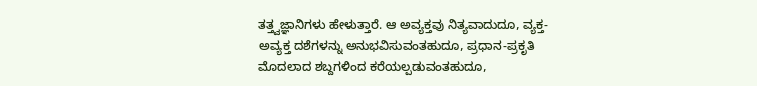ತತ್ತ್ವಜ್ಞಾನಿಗಳು ಹೇಳುತ್ತಾರೆ. ಆ ಅವ್ಯಕ್ತವು ನಿತ್ಯವಾದುದೂ, ವ್ಯಕ್ತ-ಅವ್ಯಕ್ತ ದಶೆಗಳನ್ನು ಅನುಭವಿಸುವಂತಹುದೂ, ಪ್ರಧಾನ-ಪ್ರಕೃತಿ ಮೊದಲಾದ ಶಬ್ದಗಳಿಂದ ಕರೆಯಲ್ಪಡುವಂತಹುದೂ,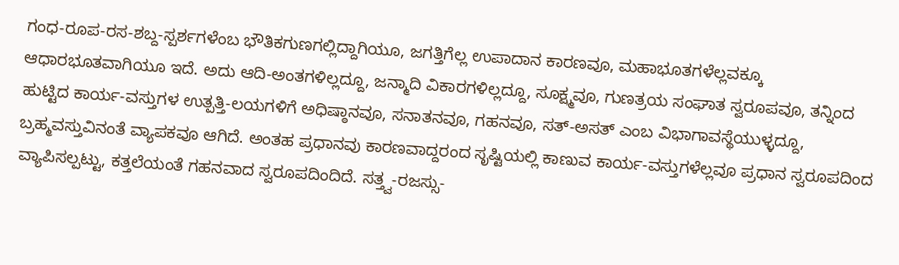ಗಂಧ-ರೂಪ-ರಸ-ಶಬ್ದ-ಸ್ಪರ್ಶಗಳೆಂಬ ಭೌತಿಕಗುಣಗಲ್ಲಿದ್ದಾಗಿಯೂ, ಜಗತ್ತಿಗೆಲ್ಲ ಉಪಾದಾನ ಕಾರಣವೂ, ಮಹಾಭೂತಗಳೆಲ್ಲವಕ್ಕೂ ಆಧಾರಭೂತವಾಗಿಯೂ ಇದೆ. ಅದು ಆದಿ-ಅಂತಗಳಿಲ್ಲದ್ದೂ, ಜನ್ಮಾದಿ ವಿಕಾರಗಳಿಲ್ಲದ್ದೂ, ಸೂಕ್ಷ್ಮವೂ, ಗುಣತ್ರಯ ಸಂಘಾತ ಸ್ವರೂಪವೂ, ತನ್ನಿಂದ ಹುಟ್ಟಿದ ಕಾರ್ಯ-ವಸ್ತುಗಳ ಉತ್ಪತ್ತಿ-ಲಯಗಳಿಗೆ ಅಧಿಷ್ಠಾನವೂ, ಸನಾತನವೂ, ಗಹನವೂ, ಸತ್-ಅಸತ್ ಎಂಬ ವಿಭಾಗಾವಸ್ಥೆಯುಳ್ಳದ್ದೂ, ಬ್ರಹ್ಮವಸ್ತುವಿನಂತೆ ವ್ಯಾಪಕವೂ ಆಗಿದೆ. ಅಂತಹ ಪ್ರಧಾನವು ಕಾರಣವಾದ್ದರಂದ ಸೃಷ್ಟಿಯಲ್ಲಿ ಕಾಣುವ ಕಾರ್ಯ-ವಸ್ತುಗಳೆಲ್ಲವೂ ಪ್ರಧಾನ ಸ್ವರೂಪದಿಂದ ವ್ಯಾಪಿಸಲ್ಪಟ್ಟು, ಕತ್ತಲೆಯಂತೆ ಗಹನವಾದ ಸ್ವರೂಪದಿಂದಿದೆ. ಸತ್ತ್ವ-ರಜಸ್ಸು-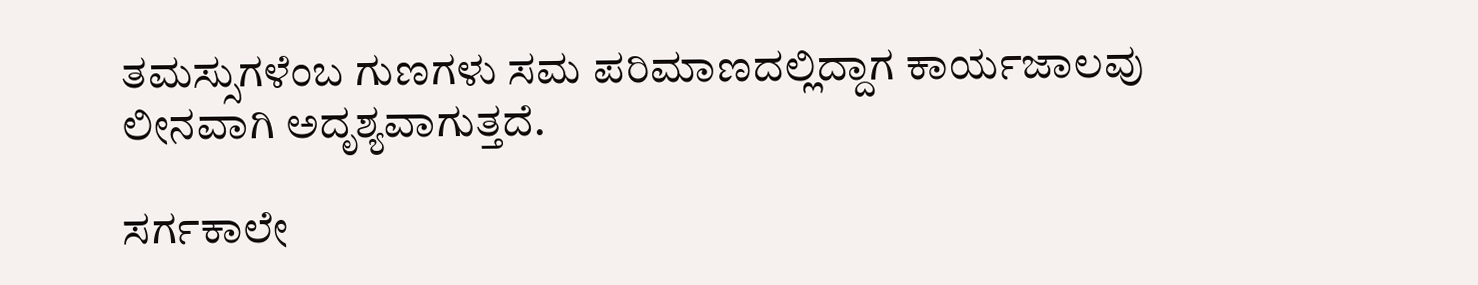ತಮಸ್ಸುಗಳೆಂಬ ಗುಣಗಳು ಸಮ ಪರಿಮಾಣದಲ್ಲಿದ್ದಾಗ ಕಾರ್ಯಜಾಲವು ಲೀನವಾಗಿ ಅದೃಶ್ಯವಾಗುತ್ತದೆ.

ಸರ್ಗಕಾಲೇ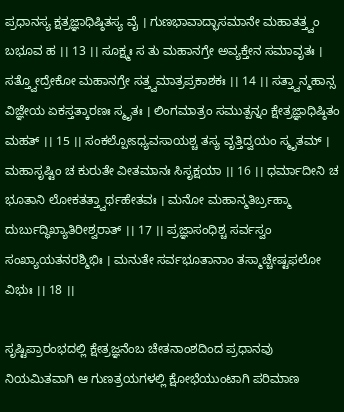ಪ್ರಧಾನಸ್ಯ ಕ್ಷತ್ರಜ್ಞಾಧಿಷ್ಠಿತಸ್ಯ ವೈ । ಗುಣಭಾವಾದ್ಭಾಸಮಾನೇ ಮಹಾತತ್ತ್ವಂ ಬಭೂವ ಹ ।। 13 ।। ಸೂಕ್ಷ್ಮಃ ಸ ತು ಮಹಾನಗ್ರೇ ಅವ್ಯಕ್ತೇನ ಸಮಾವೃತಃ । ಸತ್ತ್ವೋದ್ರೇಕೋ ಮಹಾನಗ್ರೇ ಸತ್ತ್ವಮಾತ್ರಪ್ರಕಾಶಕಃ ।। 14 ।। ಸತ್ತ್ವಾನ್ಮಹಾನ್ಸ ವಿಜ್ಞೇಯ ಏಕಸ್ತತ್ಕಾರಣಃ ಸ್ಮೃತಃ । ಲಿಂಗಮಾತ್ರಂ ಸಮುತ್ಪನ್ನಂ ಕ್ಷೇತ್ರಜ್ಞಾಧಿಷ್ಠಿತಂ ಮಹತ್ ।। 15 ।। ಸಂಕಲ್ಪೋಽಧ್ಯವಸಾಯಶ್ಚ ತಸ್ಯ ವೃತ್ತಿದ್ವಯಂ ಸ್ಮೃತಮ್ । ಮಹಾಸೃಷ್ಟಿಂ ಚ ಕುರುತೇ ವೀತಮಾನಃ ಸಿಸೃಕ್ಷಯಾ ।। 16 ।। ಧರ್ಮಾದೀನಿ ಚ ಭೂತಾನಿ ಲೋಕತತ್ತ್ವಾರ್ಥಹೇತವಃ । ಮನೋ ಮಹಾನ್ಮತಿರ್ಬ್ರಹ್ಮಾ ದುರ್ಬುದ್ಧಿಖ್ಯಾತಿರೀಶ್ವರಾತ್ ।। 17 ।। ಪ್ರಜ್ಞಾಸಂಧಿಶ್ಚ ಸರ್ವಸ್ವಂ ಸಂಖ್ಯಾಯತನರಶ್ಮಿಭಿಃ । ಮನುತೇ ಸರ್ವಭೂತಾನಾಂ ತಸ್ಮಾಚ್ಚೇಷ್ಟಫಲೋ ವಿಭುಃ ।। 18 ।।

ಸೃಷ್ಟಿಪ್ರಾರಂಭದಲ್ಲಿ ಕ್ಷೇತ್ರಜ್ಞನೆಂಬ ಚೇತನಾಂಶದಿಂದ ಪ್ರಧಾನವು ನಿಯಮಿತವಾಗಿ ಆ ಗುಣತ್ರಯಗಳಲ್ಲಿ ಕ್ಷೋಭೆಯುಂಟಾಗಿ ಪರಿಮಾಣ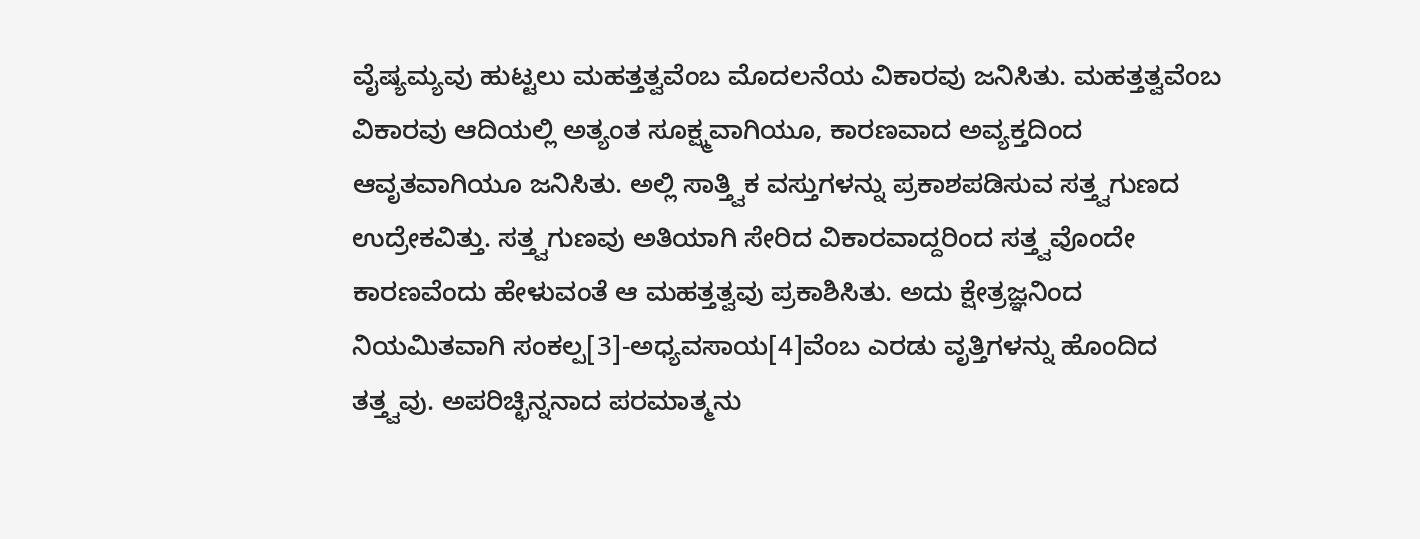ವೈಷ್ಯಮ್ಯವು ಹುಟ್ಟಲು ಮಹತ್ತತ್ವವೆಂಬ ಮೊದಲನೆಯ ವಿಕಾರವು ಜನಿಸಿತು. ಮಹತ್ತತ್ವವೆಂಬ ವಿಕಾರವು ಆದಿಯಲ್ಲಿ ಅತ್ಯಂತ ಸೂಕ್ಷ್ಮವಾಗಿಯೂ, ಕಾರಣವಾದ ಅವ್ಯಕ್ತದಿಂದ ಆವೃತವಾಗಿಯೂ ಜನಿಸಿತು. ಅಲ್ಲಿ ಸಾತ್ತ್ವಿಕ ವಸ್ತುಗಳನ್ನು ಪ್ರಕಾಶಪಡಿಸುವ ಸತ್ತ್ವಗುಣದ ಉದ್ರೇಕವಿತ್ತು. ಸತ್ತ್ವಗುಣವು ಅತಿಯಾಗಿ ಸೇರಿದ ವಿಕಾರವಾದ್ದರಿಂದ ಸತ್ತ್ವವೊಂದೇ ಕಾರಣವೆಂದು ಹೇಳುವಂತೆ ಆ ಮಹತ್ತತ್ವವು ಪ್ರಕಾಶಿಸಿತು. ಅದು ಕ್ಷೇತ್ರಜ್ಞನಿಂದ ನಿಯಮಿತವಾಗಿ ಸಂಕಲ್ಪ[3]-ಅಧ್ಯವಸಾಯ[4]ವೆಂಬ ಎರಡು ವೃತ್ತಿಗಳನ್ನು ಹೊಂದಿದ ತತ್ತ್ವವು. ಅಪರಿಚ್ಛಿನ್ನನಾದ ಪರಮಾತ್ಮನು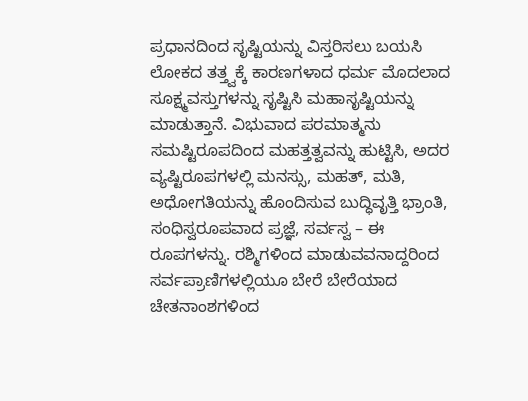ಪ್ರಧಾನದಿಂದ ಸೃಷ್ಟಿಯನ್ನು ವಿಸ್ತರಿಸಲು ಬಯಸಿ ಲೋಕದ ತತ್ತ್ವಕ್ಕೆ ಕಾರಣಗಳಾದ ಧರ್ಮ ಮೊದಲಾದ ಸೂಕ್ಷ್ಮವಸ್ತುಗಳನ್ನು ಸೃಷ್ಟಿಸಿ ಮಹಾಸೃಷ್ಟಿಯನ್ನು ಮಾಡುತ್ತಾನೆ. ವಿಭುವಾದ ಪರಮಾತ್ಮನು ಸಮಷ್ಟಿರೂಪದಿಂದ ಮಹತ್ತತ್ವವನ್ನು ಹುಟ್ಟಿಸಿ, ಅದರ ವ್ಯಷ್ಟಿರೂಪಗಳಲ್ಲಿ ಮನಸ್ಸು, ಮಹತ್, ಮತಿ, ಅಧೋಗತಿಯನ್ನು ಹೊಂದಿಸುವ ಬುದ್ಧಿವೃತ್ತಿ ಭ್ರಾಂತಿ, ಸಂಧಿಸ್ವರೂಪವಾದ ಪ್ರಜ್ಞೆ, ಸರ್ವಸ್ವ – ಈ ರೂಪಗಳನ್ನು. ರಶ್ಮಿಗಳಿಂದ ಮಾಡುವವನಾದ್ದರಿಂದ ಸರ್ವಪ್ರಾಣಿಗಳಲ್ಲಿಯೂ ಬೇರೆ ಬೇರೆಯಾದ ಚೇತನಾಂಶಗಳಿಂದ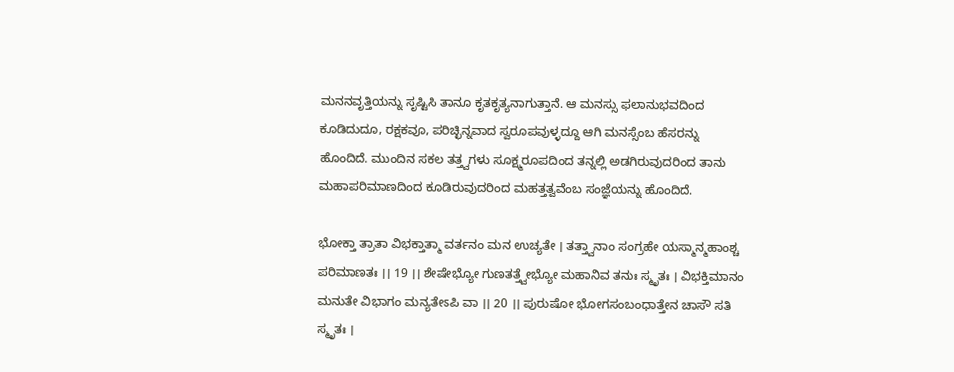ಮನನವೃತ್ತಿಯನ್ನು ಸೃಷ್ಟಿಸಿ ತಾನೂ ಕೃತಕೃತ್ಯನಾಗುತ್ತಾನೆ. ಆ ಮನಸ್ಸು ಫಲಾನುಭವದಿಂದ ಕೂಡಿದುದೂ, ರಕ್ಷಕವೂ, ಪರಿಚ್ಛಿನ್ನವಾದ ಸ್ವರೂಪವುಳ್ಳದ್ದೂ ಆಗಿ ಮನಸ್ಸೆಂಬ ಹೆಸರನ್ನು ಹೊಂದಿದೆ. ಮುಂದಿನ ಸಕಲ ತತ್ತ್ವಗಳು ಸೂಕ್ಷ್ಮರೂಪದಿಂದ ತನ್ನಲ್ಲಿ ಅಡಗಿರುವುದರಿಂದ ತಾನು ಮಹಾಪರಿಮಾಣದಿಂದ ಕೂಡಿರುವುದರಿಂದ ಮಹತ್ತತ್ವವೆಂಬ ಸಂಜ್ಞೆಯನ್ನು ಹೊಂದಿದೆ.

ಭೋಕ್ತಾ ತ್ರಾತಾ ವಿಭಕ್ತಾತ್ಮಾ ವರ್ತನಂ ಮನ ಉಚ್ಯತೇ । ತತ್ತ್ವಾನಾಂ ಸಂಗ್ರಹೇ ಯಸ್ಮಾನ್ಮಹಾಂಶ್ಚ ಪರಿಮಾಣತಃ ।। 19 ।। ಶೇಷೇಭ್ಯೋ ಗುಣತತ್ತ್ವೇಭ್ಯೋ ಮಹಾನಿವ ತನುಃ ಸ್ಮೃತಃ । ವಿಭಕ್ತಿಮಾನಂ ಮನುತೇ ವಿಭಾಗಂ ಮನ್ಯತೇಽಪಿ ವಾ ।। 20 ।। ಪುರುಷೋ ಭೋಗಸಂಬಂಧಾತ್ತೇನ ಚಾಸೌ ಸತಿ ಸ್ಮೃತಃ ।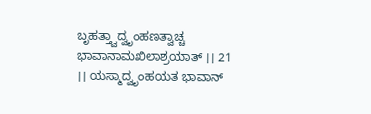ಬೃಹತ್ತ್ವಾದ್ವೃಂಹಣತ್ವಾಚ್ಚ ಭಾವಾನಾಮಖಿಲಾಶ್ರಯಾತ್ ।। 21 ।। ಯಸ್ಮಾದ್ವೃಂಹಯತ ಭಾವಾನ್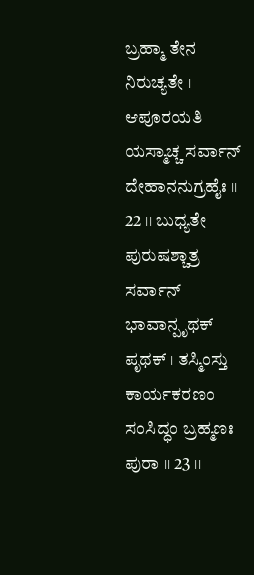ಬ್ರಹ್ಮಾ ತೇನ ನಿರುಚ್ಯತೇ । ಆಪೂರಯತಿ ಯಸ್ಮಾಚ್ಚ ಸರ್ವಾನ್ ದೇಹಾನನುಗ್ರಹೈಃ ।। 22 ।। ಬುಧ್ಯತೇ ಪುರುಷಶ್ಚಾತ್ರ ಸರ್ವಾನ್ ಭಾವಾನ್ಪೃಥಕ್ ಪೃಥಕ್ । ತಸ್ಮಿಂಸ್ತು ಕಾರ್ಯಕರಣಂ ಸಂಸಿದ್ಧಂ ಬ್ರಹ್ಮಣಃ ಪುರಾ ।। 23 ।।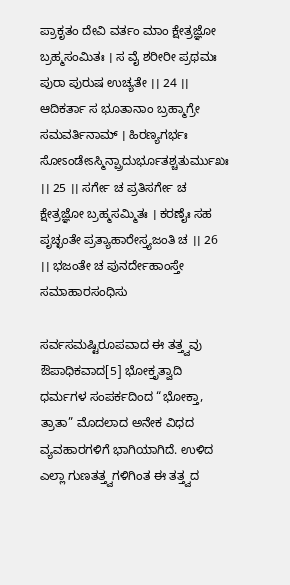ಪ್ರಾಕೃತಂ ದೇವಿ ವರ್ತಂ ಮಾಂ ಕ್ಷೇತ್ರಜ್ಞೋ ಬ್ರಹ್ಮಸಂಮಿತಃ । ಸ ವೈ ಶರೀರೀ ಪ್ರಥಮಃ ಪುರಾ ಪುರುಷ ಉಚ್ಯತೇ ।। 24 ।। ಆದಿಕರ್ತಾ ಸ ಭೂತಾನಾಂ ಬ್ರಹ್ಮಾಗ್ರೇ ಸಮವರ್ತಿನಾಮ್ । ಹಿರಣ್ಯಗರ್ಭಃ ಸೋಽಂಡೇಽಸ್ಮಿನ್ಪ್ರಾದುರ್ಭೂತಶ್ಚತುರ್ಮುಖಃ ।। 25 ।। ಸರ್ಗೇ ಚ ಪ್ರತಿಸರ್ಗೇ ಚ ಕ್ಷೇತ್ರಜ್ಞೋ ಬ್ರಹ್ಮಸಮ್ಮಿತಃ । ಕರಣೈಃ ಸಹ ಪೃಚ್ಛಂತೇ ಪ್ರತ್ಯಾಹಾರೇಸ್ತ್ಯಜಂತಿ ಚ ।। 26 ।। ಭಜಂತೇ ಚ ಪುನರ್ದೇಹಾಂಸ್ತೇ ಸಮಾಹಾರಸಂಧಿಸು

ಸರ್ವಸಮಷ್ಟಿರೂಪವಾದ ಈ ತತ್ತ್ವವು ಔಪಾಧಿಕವಾದ[5] ಭೋಕ್ತೃತ್ವಾದಿ ಧರ್ಮಗಳ ಸಂಪರ್ಕದಿಂದ “ಭೋಕ್ತಾ, ತ್ರಾತಾ” ಮೊದಲಾದ ಅನೇಕ ವಿಧದ ವ್ಯವಹಾರಗಳಿಗೆ ಭಾಗಿಯಾಗಿದೆ. ಉಳಿದ ಎಲ್ಲಾ ಗುಣತತ್ತ್ವಗಳಿಗಿಂತ ಈ ತತ್ತ್ವದ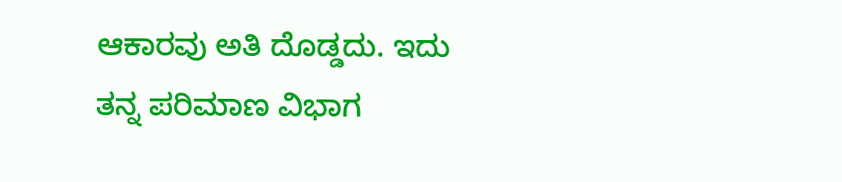ಆಕಾರವು ಅತಿ ದೊಡ್ಡದು. ಇದು ತನ್ನ ಪರಿಮಾಣ ವಿಭಾಗ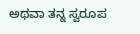ಅಥವಾ ತನ್ನ ಸ್ವರೂಪ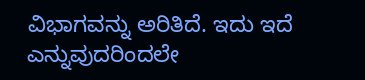ವಿಭಾಗವನ್ನು ಅರಿತಿದೆ. ಇದು ಇದೆ ಎನ್ನುವುದರಿಂದಲೇ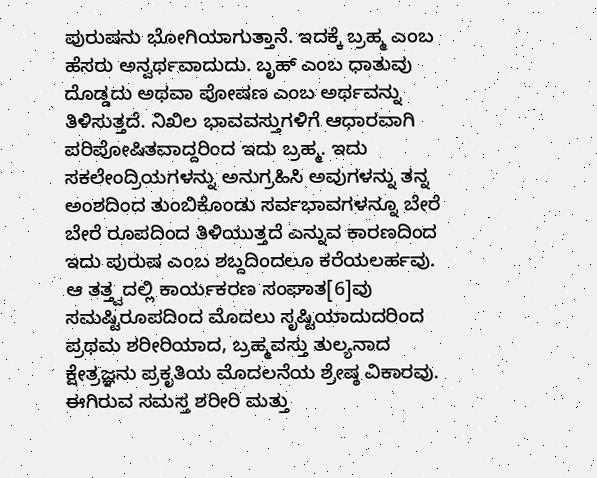ಪುರುಷನು ಭೋಗಿಯಾಗುತ್ತಾನೆ. ಇದಕ್ಕೆ ಬ್ರಹ್ಮ ಎಂಬ ಹೆಸರು ಅನ್ವರ್ಥವಾದುದು. ಬೃಹ್ ಎಂಬ ಧಾತುವು ದೊಡ್ಡದು ಅಥವಾ ಪೋಷಣ ಎಂಬ ಅರ್ಥವನ್ನು ತಿಳಿಸುತ್ತದೆ. ನಿಖಿಲ ಭಾವವಸ್ತುಗಳಿಗೆ ಆಧಾರವಾಗಿ ಪರಿಪೋಷಿತವಾದ್ದರಿಂದ ಇದು ಬ್ರಹ್ಮ. ಇದು ಸಕಲೇಂದ್ರಿಯಗಳನ್ನು ಅನುಗ್ರಹಿಸಿ ಅವುಗಳನ್ನು ತನ್ನ ಅಂಶದಿಂದ ತುಂಬಿಕೊಂಡು ಸರ್ವಭಾವಗಳನ್ನೂ ಬೇರೆ ಬೇರೆ ರೂಪದಿಂದ ತಿಳಿಯುತ್ತದೆ ಎನ್ನುವ ಕಾರಣದಿಂದ ಇದು ಪುರುಷ ಎಂಬ ಶಬ್ದದಿಂದಲೂ ಕರೆಯಲರ್ಹವು. ಆ ತತ್ತ್ವದಲ್ಲಿ ಕಾರ್ಯಕರಣ ಸಂಘಾತ[6]ವು ಸಮಷ್ಟಿರೂಪದಿಂದ ಮೊದಲು ಸೃಷ್ಟಿಯಾದುದರಿಂದ ಪ್ರಥಮ ಶರೀರಿಯಾದ, ಬ್ರಹ್ಮವಸ್ತು ತುಲ್ಯನಾದ ಕ್ಷೇತ್ರಜ್ಞನು ಪ್ರಕೃತಿಯ ಮೊದಲನೆಯ ಶ್ರೇಷ್ಠ ವಿಕಾರವು. ಈಗಿರುವ ಸಮಸ್ತ ಶರೀರಿ ಮತ್ತು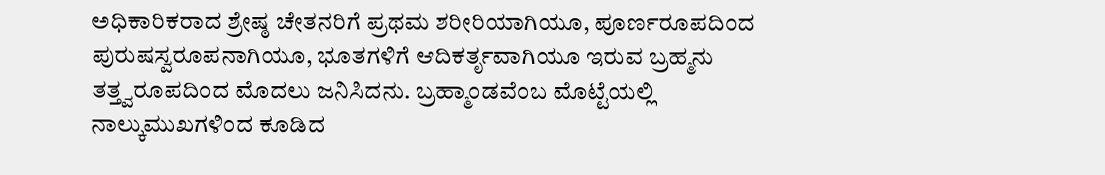ಅಧಿಕಾರಿಕರಾದ ಶ್ರೇಷ್ಠ ಚೇತನರಿಗೆ ಪ್ರಥಮ ಶರೀರಿಯಾಗಿಯೂ, ಪೂರ್ಣರೂಪದಿಂದ ಪುರುಷಸ್ವರೂಪನಾಗಿಯೂ, ಭೂತಗಳಿಗೆ ಆದಿಕರ್ತೃವಾಗಿಯೂ ಇರುವ ಬ್ರಹ್ಮನು ತತ್ತ್ವರೂಪದಿಂದ ಮೊದಲು ಜನಿಸಿದನು. ಬ್ರಹ್ಮಾಂಡವೆಂಬ ಮೊಟ್ಟೆಯಲ್ಲಿ ನಾಲ್ಕುಮುಖಗಳಿಂದ ಕೂಡಿದ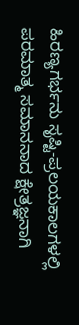ಹಿರಣ್ಯಗರ್ಭನು ಸೃಷ್ಟಿ-ಪ್ರಲಯಕಾಲಗಳಲ್ಲಿ ಪರಮಾತ್ಮ ಸಮಾನನಾದ ಕ್ಷೇತ್ರಜ್ಞನಾಗಿ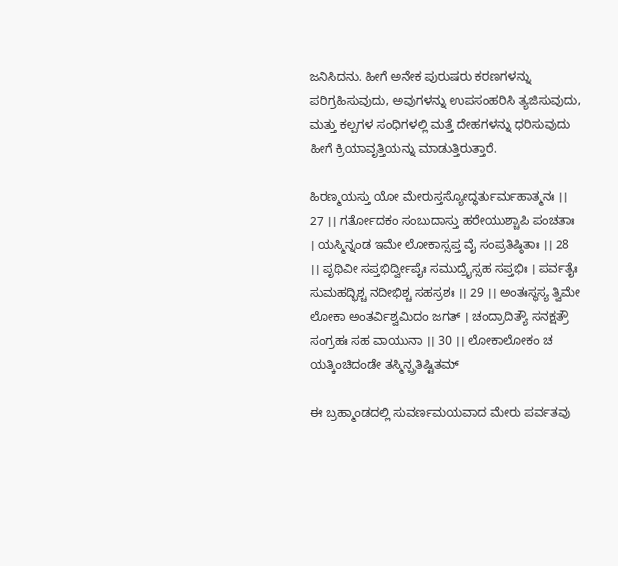ಜನಿಸಿದನು. ಹೀಗೆ ಅನೇಕ ಪುರುಷರು ಕರಣಗಳನ್ನು ಪರಿಗ್ರಹಿಸುವುದು, ಅವುಗಳನ್ನು ಉಪಸಂಹರಿಸಿ ತ್ಯಜಿಸುವುದು, ಮತ್ತು ಕಲ್ಪಗಳ ಸಂಧಿಗಳಲ್ಲಿ ಮತ್ತೆ ದೇಹಗಳನ್ನು ಧರಿಸುವುದು ಹೀಗೆ ಕ್ರಿಯಾವೃತ್ತಿಯನ್ನು ಮಾಡುತ್ತಿರುತ್ತಾರೆ.

ಹಿರಣ್ಮಯಸ್ತು ಯೋ ಮೇರುಸ್ತಸ್ಯೋದ್ಧರ್ತುರ್ಮಹಾತ್ಮನಃ ।। 27 ।। ಗರ್ತೋದಕಂ ಸಂಬುದಾಸ್ತು ಹರೇಯುಶ್ಚಾಪಿ ಪಂಚತಾಃ । ಯಸ್ಮಿನ್ನಂಡ ಇಮೇ ಲೋಕಾಸ್ಸಪ್ತ ವೈ ಸಂಪ್ರತಿಷ್ಠಿತಾಃ ।। 28 ।। ಪೃಥಿವೀ ಸಪ್ತಭಿರ್ದ್ವೀಪೈಃ ಸಮುದ್ರೈಸ್ಸಹ ಸಪ್ತಭಿಃ । ಪರ್ವತೈಃ ಸುಮಹದ್ಭಿಶ್ಚ ನದೀಭಿಶ್ಚ ಸಹಸ್ರಶಃ ।। 29 ।। ಅಂತಃಸ್ಥಸ್ಯ ತ್ವಿಮೇ ಲೋಕಾ ಅಂತರ್ವಿಶ್ವಮಿದಂ ಜಗತ್ । ಚಂದ್ರಾದಿತ್ಯೌ ಸನಕ್ಷತ್ರೌ ಸಂಗ್ರಹಃ ಸಹ ವಾಯುನಾ ।। 30 ।। ಲೋಕಾಲೋಕಂ ಚ ಯತ್ಕಿಂಚಿದಂಡೇ ತಸ್ಮಿನ್ಪ್ರತಿಷ್ಟಿತಮ್

ಈ ಬ್ರಹ್ಮಾಂಡದಲ್ಲಿ ಸುವರ್ಣಮಯವಾದ ಮೇರು ಪರ್ವತವು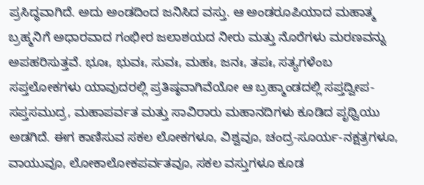ಪ್ರಸಿದ್ಧವಾಗಿದೆ. ಅದು ಅಂಡದಿಂದ ಜನಿಸಿದ ವಸ್ತು. ಆ ಅಂಡರೂಪಿಯಾದ ಮಹಾತ್ಮ ಬ್ರಹ್ಮನಿಗೆ ಅಧಾರವಾದ ಗಂಭೀರ ಜಲಾಶಯದ ನೀರು ಮತ್ತು ನೊರೆಗಳು ಮರಣವನ್ನು ಅಪಹರಿಸುತ್ತವೆ. ಭೂಃ, ಭುವಃ, ಸುವಃ, ಮಹಃ, ಜನಃ, ತಪಃ, ಸತ್ಯಗಳೆಂಬ ಸಪ್ತಲೋಕಗಳು ಯಾವುದರಲ್ಲಿ ಪ್ರತಿಷ್ಠವಾಗಿವೆಯೋ ಆ ಬ್ರಹ್ಮಾಂಡದಲ್ಲಿ ಸಪ್ತದ್ವೀಪ-ಸಪ್ತಸಮುದ್ರ, ಮಹಾಪರ್ವತ ಮತ್ತು ಸಾವಿರಾರು ಮಹಾನದಿಗಳು ಕೂಡಿದ ಪೃಥ್ವಿಯು ಅಡಗಿದೆ. ಈಗ ಕಾಣಿಸುವ ಸಕಲ ಲೋಕಗಳೂ, ವಿಶ್ವವೂ, ಚಂದ್ರ-ಸೂರ್ಯ-ನಕ್ಷತ್ರಗಳೂ, ವಾಯುವೂ, ಲೋಕಾಲೋಕಪರ್ವತವೂ, ಸಕಲ ವಸ್ತುಗಳೂ ಕೂಡ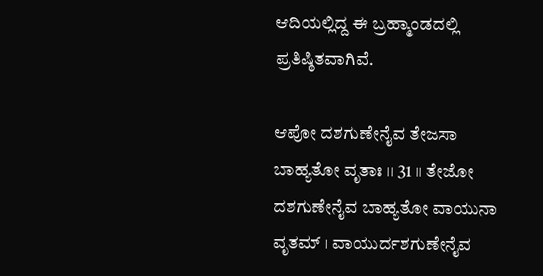ಆದಿಯಲ್ಲಿದ್ದ ಈ ಬ್ರಹ್ಮಾಂಡದಲ್ಲಿ ಪ್ರತಿಷ್ಠಿತವಾಗಿವೆ.

ಆಪೋ ದಶಗುಣೇನೈವ ತೇಜಸಾ ಬಾಹ್ಯತೋ ವೃತಾಃ ।। 31 ।। ತೇಜೋ ದಶಗುಣೇನೈವ ಬಾಹ್ಯತೋ ವಾಯುನಾ ವೃತಮ್ । ವಾಯುರ್ದಶಗುಣೇನೈವ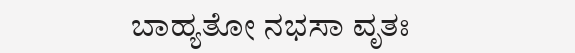ಬಾಹ್ಯತೋ ನಭಸಾ ವೃತಃ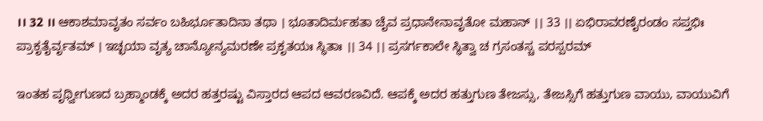।। 32 ।। ಆಕಾಶಮಾವೃತಂ ಸರ್ವಂ ಬಹಿರ್ಭೂತಾದಿನಾ ತಥಾ । ಭೂತಾದಿರ್ಮಹತಾ ಚೈವ ಪ್ರಧಾನೇನಾವೃತೋ ಮಹಾನ್ ।। 33 ।। ಏಭಿರಾವರಣೈರಂಡಂ ಸಪ್ತಭಿಃ ಪ್ರಾಕೃತೈರ್ವೃತಮ್ । ಇಚ್ಛಯಾ ವೃತ್ಯ ಚಾನ್ಯೋನ್ಯಮರಣೇ ಪ್ರಕೃತಯಃ ಸ್ಥಿತಾಃ ।। 34 ।। ಪ್ರಸರ್ಗಕಾಲೇ ಸ್ಥಿತ್ವಾ ಚ ಗ್ರಸಂತಸ್ಚ ಪರಸ್ಪರಮ್

ಇಂತಹ ಪೃಥ್ವೀಗುಣದ ಬ್ರಹ್ಮಾಂಡಕ್ಕೆ ಅದರ ಹತ್ತರಷ್ಟು ವಿಸ್ತಾರದ ಆಪದ ಆವರಣವಿದೆ. ಆಪಕ್ಕೆ ಅದರ ಹತ್ತುಗುಣ ತೇಜಸ್ಸು, ತೇಜಸ್ಸಿಗೆ ಹತ್ತುಗುಣ ವಾಯು, ವಾಯುವಿಗೆ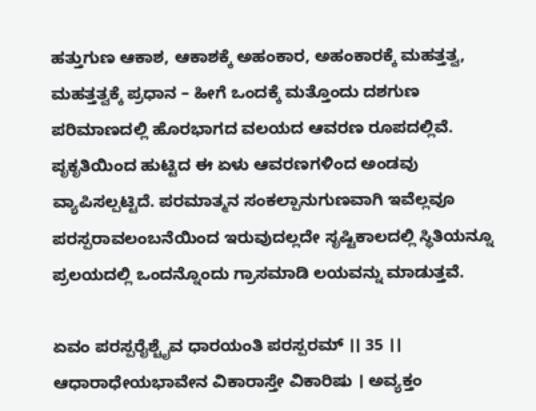ಹತ್ತುಗುಣ ಆಕಾಶ, ಆಕಾಶಕ್ಕೆ ಅಹಂಕಾರ, ಅಹಂಕಾರಕ್ಕೆ ಮಹತ್ತತ್ವ, ಮಹತ್ತತ್ವಕ್ಕೆ ಪ್ರಧಾನ – ಹೀಗೆ ಒಂದಕ್ಕೆ ಮತ್ತೊಂದು ದಶಗುಣ ಪರಿಮಾಣದಲ್ಲಿ ಹೊರಭಾಗದ ವಲಯದ ಆವರಣ ರೂಪದಲ್ಲಿವೆ. ಪೃಕೃತಿಯಿಂದ ಹುಟ್ಟಿದ ಈ ಏಳು ಆವರಣಗಳಿಂದ ಅಂಡವು ವ್ಯಾಪಿಸಲ್ಪಟ್ಟಿದೆ. ಪರಮಾತ್ಮನ ಸಂಕಲ್ಪಾನುಗುಣವಾಗಿ ಇವೆಲ್ಲವೂ ಪರಸ್ಪರಾವಲಂಬನೆಯಿಂದ ಇರುವುದಲ್ಲದೇ ಸೃಷ್ಟಿಕಾಲದಲ್ಲಿ ಸ್ಥಿತಿಯನ್ನೂ ಪ್ರಲಯದಲ್ಲಿ ಒಂದನ್ನೊಂದು ಗ್ರಾಸಮಾಡಿ ಲಯವನ್ನು ಮಾಡುತ್ತವೆ.

ಏವಂ ಪರಸ್ಪರೈಶ್ಚೈವ ಧಾರಯಂತಿ ಪರಸ್ಪರಮ್ ।। 35 ।। ಆಧಾರಾಧೇಯಭಾವೇನ ವಿಕಾರಾಸ್ತೇ ವಿಕಾರಿಷು । ಅವ್ಯಕ್ತಂ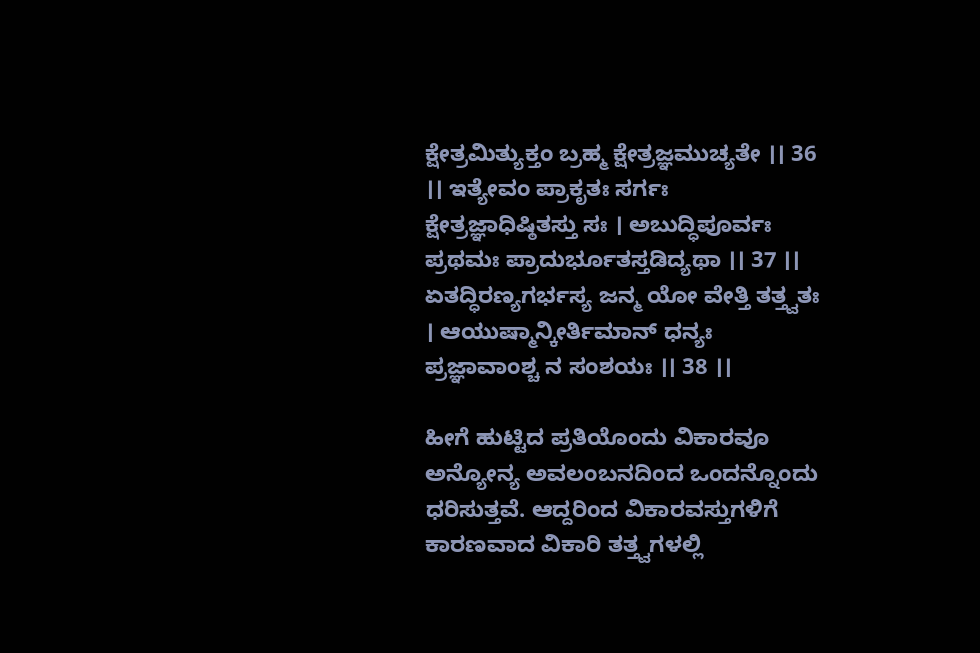ಕ್ಷೇತ್ರಮಿತ್ಯುಕ್ತಂ ಬ್ರಹ್ಮ ಕ್ಷೇತ್ರಜ್ಞಮುಚ್ಯತೇ ।। 36 ।। ಇತ್ಯೇವಂ ಪ್ರಾಕೃತಃ ಸರ್ಗಃ ಕ್ಷೇತ್ರಜ್ಞಾಧಿಷ್ಠಿತಸ್ತು ಸಃ । ಅಬುದ್ಧಿಪೂರ್ವಃ ಪ್ರಥಮಃ ಪ್ರಾದುರ್ಭೂತಸ್ತಡಿದ್ಯಥಾ ।। 37 ।। ಏತದ್ಧಿರಣ್ಯಗರ್ಭಸ್ಯ ಜನ್ಮ ಯೋ ವೇತ್ತಿ ತತ್ತ್ವತಃ । ಆಯುಷ್ಮಾನ್ಕೀರ್ತಿಮಾನ್ ಧನ್ಯಃ ಪ್ರಜ್ಞಾವಾಂಶ್ಚ ನ ಸಂಶಯಃ ।। 38 ।।

ಹೀಗೆ ಹುಟ್ಟಿದ ಪ್ರತಿಯೊಂದು ವಿಕಾರವೂ ಅನ್ಯೋನ್ಯ ಅವಲಂಬನದಿಂದ ಒಂದನ್ನೊಂದು ಧರಿಸುತ್ತವೆ. ಆದ್ದರಿಂದ ವಿಕಾರವಸ್ತುಗಳಿಗೆ ಕಾರಣವಾದ ವಿಕಾರಿ ತತ್ತ್ವಗಳಲ್ಲಿ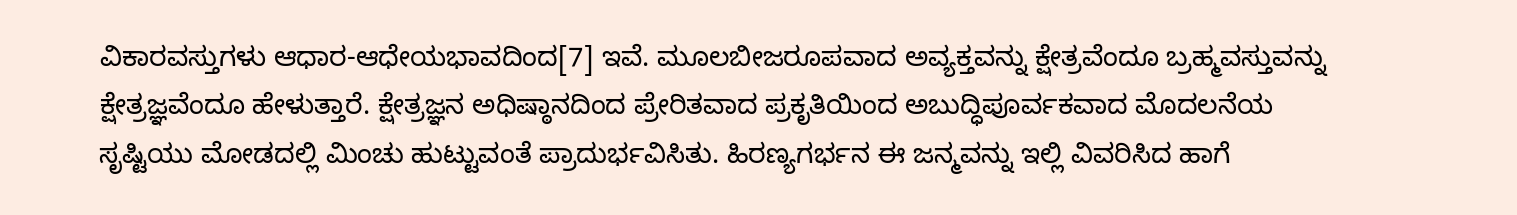ವಿಕಾರವಸ್ತುಗಳು ಆಧಾರ-ಆಧೇಯಭಾವದಿಂದ[7] ಇವೆ. ಮೂಲಬೀಜರೂಪವಾದ ಅವ್ಯಕ್ತವನ್ನು ಕ್ಷೇತ್ರವೆಂದೂ ಬ್ರಹ್ಮವಸ್ತುವನ್ನು ಕ್ಷೇತ್ರಜ್ಞವೆಂದೂ ಹೇಳುತ್ತಾರೆ. ಕ್ಷೇತ್ರಜ್ಞನ ಅಧಿಷ್ಠಾನದಿಂದ ಪ್ರೇರಿತವಾದ ಪ್ರಕೃತಿಯಿಂದ ಅಬುದ್ಧಿಪೂರ್ವಕವಾದ ಮೊದಲನೆಯ ಸೃಷ್ಟಿಯು ಮೋಡದಲ್ಲಿ ಮಿಂಚು ಹುಟ್ಟುವಂತೆ ಪ್ರಾದುರ್ಭವಿಸಿತು. ಹಿರಣ್ಯಗರ್ಭನ ಈ ಜನ್ಮವನ್ನು ಇಲ್ಲಿ ವಿವರಿಸಿದ ಹಾಗೆ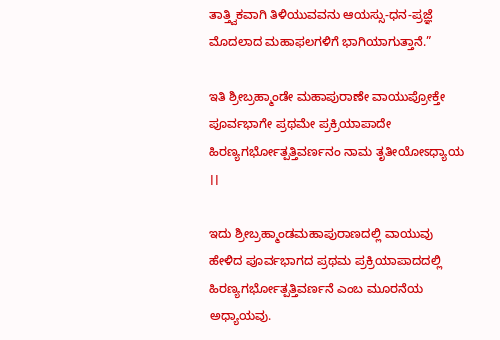ತಾತ್ತ್ವಿಕವಾಗಿ ತಿಳಿಯುವವನು ಆಯಸ್ಸು-ಧನ-ಪ್ರಜ್ಞೆ ಮೊದಲಾದ ಮಹಾಫಲಗಳಿಗೆ ಭಾಗಿಯಾಗುತ್ತಾನೆ.”

ಇತಿ ಶ್ರೀಬ್ರಹ್ಮಾಂಡೇ ಮಹಾಪುರಾಣೇ ವಾಯುಪ್ರೋಕ್ತೇ ಪೂರ್ವಭಾಗೇ ಪ್ರಥಮೇ ಪ್ರಕ್ರಿಯಾಪಾದೇ ಹಿರಣ್ಯಗರ್ಭೋತ್ಪತ್ತಿವರ್ಣನಂ ನಾಮ ತೃತೀಯೋಽಧ್ಯಾಯ ।।

ಇದು ಶ್ರೀಬ್ರಹ್ಮಾಂಡಮಹಾಪುರಾಣದಲ್ಲಿ ವಾಯುವು ಹೇಳಿದ ಪೂರ್ವಭಾಗದ ಪ್ರಥಮ ಪ್ರಕ್ರಿಯಾಪಾದದಲ್ಲಿ ಹಿರಣ್ಯಗರ್ಭೋತ್ಪತ್ತಿವರ್ಣನೆ ಎಂಬ ಮೂರನೆಯ ಅಧ್ಯಾಯವು.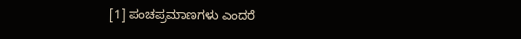[1] ಪಂಚಪ್ರಮಾಣಗಳು ಎಂದರೆ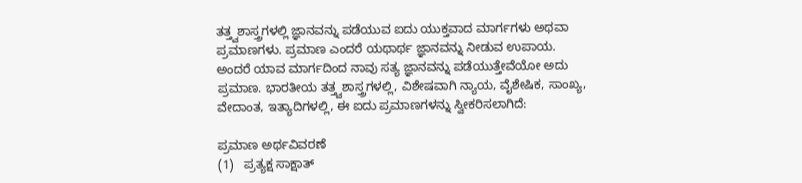ತತ್ತ್ವಶಾಸ್ತ್ರಗಳಲ್ಲಿ ಜ್ಞಾನವನ್ನು ಪಡೆಯುವ ಐದು ಯುಕ್ತವಾದ ಮಾರ್ಗಗಳು ಅಥವಾ ಪ್ರಮಾಣಗಳು. ಪ್ರಮಾಣ ಎಂದರೆ ಯಥಾರ್ಥ ಜ್ಞಾನವನ್ನು ನೀಡುವ ಉಪಾಯ. ಅಂದರೆ ಯಾವ ಮಾರ್ಗದಿಂದ ನಾವು ಸತ್ಯ ಜ್ಞಾನವನ್ನು ಪಡೆಯುತ್ತೇವೆಯೋ ಅದು ಪ್ರಮಾಣ. ಭಾರತೀಯ ತತ್ತ್ವಶಾಸ್ತ್ರಗಳಲ್ಲಿ, ವಿಶೇಷವಾಗಿ ನ್ಯಾಯ, ವೈಶೇಷಿಕ, ಸಾಂಖ್ಯ, ವೇದಾಂತ, ಇತ್ಯಾದಿಗಳಲ್ಲಿ, ಈ ಐದು ಪ್ರಮಾಣಗಳನ್ನು ಸ್ವೀಕರಿಸಲಾಗಿದೆ:

ಪ್ರಮಾಣ ಅರ್ಥವಿವರಣೆ
(1)   ಪ್ರತ್ಯಕ್ಷ ಸಾಕ್ಷಾತ್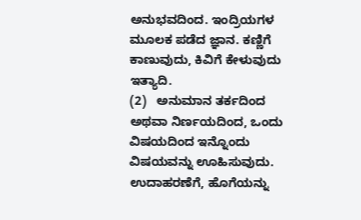ಅನುಭವದಿಂದ. ಇಂದ್ರಿಯಗಳ ಮೂಲಕ ಪಡೆದ ಜ್ಞಾನ. ಕಣ್ಣಿಗೆ ಕಾಣುವುದು, ಕಿವಿಗೆ ಕೇಳುವುದು ಇತ್ಯಾದಿ.
(2)   ಅನುಮಾನ ತರ್ಕದಿಂದ ಅಥವಾ ನಿರ್ಣಯದಿಂದ, ಒಂದು ವಿಷಯದಿಂದ ಇನ್ನೊಂದು ವಿಷಯವನ್ನು ಊಹಿಸುವುದು. ಉದಾಹರಣೆಗೆ, ಹೊಗೆಯನ್ನು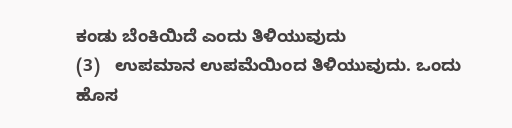ಕಂಡು ಬೆಂಕಿಯಿದೆ ಎಂದು ತಿಳಿಯುವುದು
(3)   ಉಪಮಾನ ಉಪಮೆಯಿಂದ ತಿಳಿಯುವುದು. ಒಂದು ಹೊಸ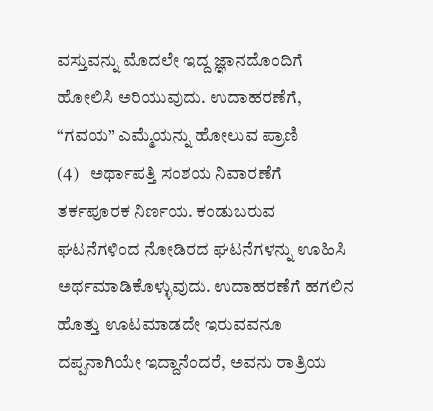ವಸ್ತುವನ್ನು ಮೊದಲೇ ಇದ್ದ ಜ್ಞಾನದೊಂದಿಗೆ ಹೋಲಿಸಿ ಅರಿಯುವುದು. ಉದಾಹರಣೆಗೆ, “ಗವಯ” ಎಮ್ಮೆಯನ್ನು ಹೋಲುವ ಪ್ರಾಣಿ
(4)   ಅರ್ಥಾಪತ್ತಿ ಸಂಶಯ ನಿವಾರಣೆಗೆ ತರ್ಕಪೂರಕ ನಿರ್ಣಯ. ಕಂಡುಬರುವ ಘಟನೆಗಳಿಂದ ನೋಡಿರದ ಘಟನೆಗಳನ್ನು ಊಹಿಸಿ ಅರ್ಥಮಾಡಿಕೊಳ್ಳುವುದು. ಉದಾಹರಣೆಗೆ ಹಗಲಿನ ಹೊತ್ತು ಊಟಮಾಡದೇ ಇರುವವನೂ ದಪ್ಪನಾಗಿಯೇ ಇದ್ದಾನೆಂದರೆ, ಅವನು ರಾತ್ರಿಯ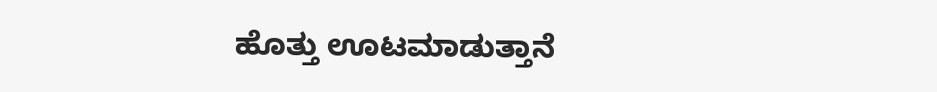ಹೊತ್ತು ಊಟಮಾಡುತ್ತಾನೆ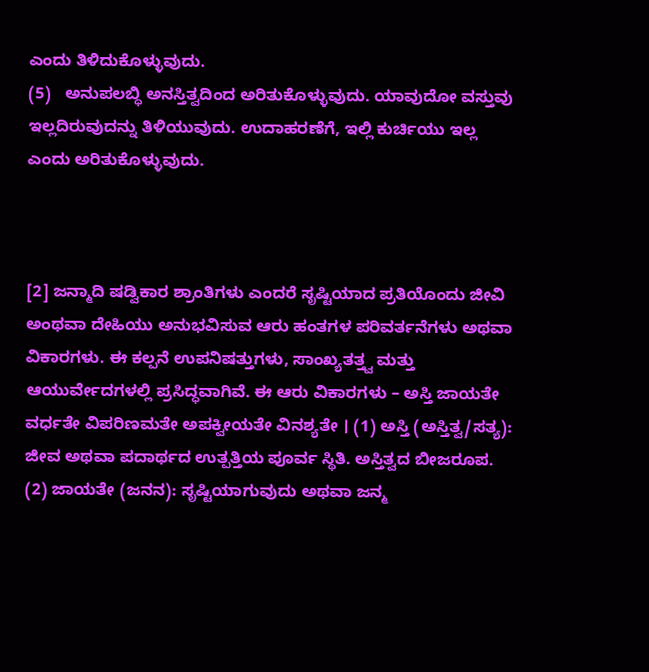ಎಂದು ತಿಳಿದುಕೊಳ್ಳುವುದು.
(5)   ಅನುಪಲಬ್ಧಿ ಅನಸ್ತಿತ್ವದಿಂದ ಅರಿತುಕೊಳ್ಳುವುದು. ಯಾವುದೋ ವಸ್ತುವು ಇಲ್ಲದಿರುವುದನ್ನು ತಿಳಿಯುವುದು. ಉದಾಹರಣೆಗೆ, ಇಲ್ಲಿ ಕುರ್ಚಿಯು ಇಲ್ಲ ಎಂದು ಅರಿತುಕೊಳ್ಳುವುದು.



[2] ಜನ್ಮಾದಿ ಷಡ್ವಿಕಾರ ಶ್ರಾಂತಿಗಳು ಎಂದರೆ ಸೃಷ್ಟಿಯಾದ ಪ್ರತಿಯೊಂದು ಜೀವಿ ಅಂಥವಾ ದೇಹಿಯು ಅನುಭವಿಸುವ ಆರು ಹಂತಗಳ ಪರಿವರ್ತನೆಗಳು ಅಥವಾ ವಿಕಾರಗಳು. ಈ ಕಲ್ಪನೆ ಉಪನಿಷತ್ತುಗಳು, ಸಾಂಖ್ಯತತ್ತ್ವ ಮತ್ತು ಆಯುರ್ವೇದಗಳಲ್ಲಿ ಪ್ರಸಿದ್ಧವಾಗಿವೆ. ಈ ಆರು ವಿಕಾರಗಳು – ಅಸ್ತಿ ಜಾಯತೇ ವರ್ಧತೇ ವಿಪರಿಣಮತೇ ಅಪಕ್ವೀಯತೇ ವಿನಶ್ಯತೇ । (1) ಅಸ್ತಿ (ಅಸ್ತಿತ್ವ/ಸತ್ಯ): ಜೀವ ಅಥವಾ ಪದಾರ್ಥದ ಉತ್ಪತ್ತಿಯ ಪೂರ್ವ ಸ್ಥಿತಿ. ಅಸ್ತಿತ್ವದ ಬೀಜರೂಪ. (2) ಜಾಯತೇ (ಜನನ): ಸೃಷ್ಟಿಯಾಗುವುದು ಅಥವಾ ಜನ್ಮ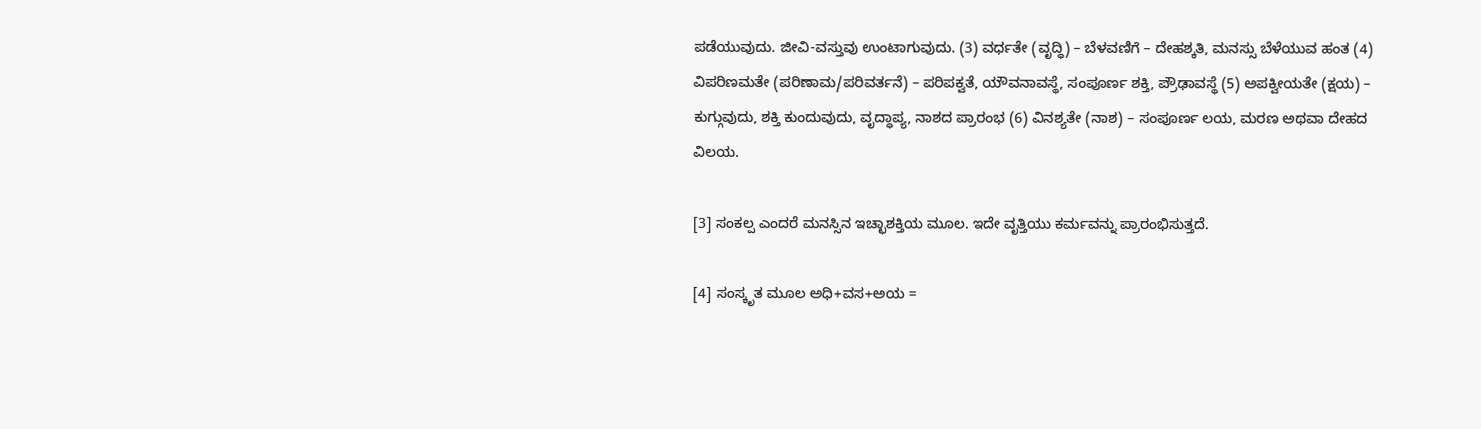ಪಡೆಯುವುದು. ಜೀವಿ-ವಸ್ತುವು ಉಂಟಾಗುವುದು. (3) ವರ್ಧತೇ (ವೃದ್ಧಿ) – ಬೆಳವಣಿಗೆ – ದೇಹಶ್ಕತಿ, ಮನಸ್ಸು ಬೆಳೆಯುವ ಹಂತ (4) ವಿಪರಿಣಮತೇ (ಪರಿಣಾಮ/ಪರಿವರ್ತನೆ) – ಪರಿಪಕ್ವತೆ, ಯೌವನಾವಸ್ಥೆ, ಸಂಪೂರ್ಣ ಶಕ್ತಿ, ಪ್ರೌಢಾವಸ್ಥೆ (5) ಅಪಕ್ವೀಯತೇ (ಕ್ಷಯ) – ಕುಗ್ಗುವುದು, ಶಕ್ತಿ ಕುಂದುವುದು, ವೃದ್ಧಾಪ್ಯ, ನಾಶದ ಪ್ರಾರಂಭ (6) ವಿನಶ್ಯತೇ (ನಾಶ) – ಸಂಪೂರ್ಣ ಲಯ, ಮರಣ ಅಥವಾ ದೇಹದ ವಿಲಯ.

[3] ಸಂಕಲ್ಪ ಎಂದರೆ ಮನಸ್ಸಿನ ಇಚ್ಛಾಶಕ್ತಿಯ ಮೂಲ. ಇದೇ ವೃತ್ತಿಯು ಕರ್ಮವನ್ನು ಪ್ರಾರಂಭಿಸುತ್ತದೆ.

[4] ಸಂಸ್ಕೃತ ಮೂಲ ಅಧಿ+ವಸ+ಅಯ =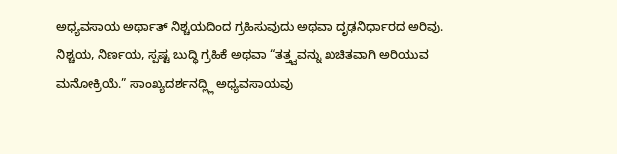ಅಧ್ಯವಸಾಯ ಅರ್ಥಾತ್ ನಿಶ್ಚಯದಿಂದ ಗ್ರಹಿಸುವುದು ಅಥವಾ ದೃಢನಿರ್ಧಾರದ ಅರಿವು. ನಿಶ್ಚಯ, ನಿರ್ಣಯ, ಸ್ಪಷ್ಟ ಬುದ್ಧಿ ಗ್ರಹಿಕೆ ಅಥವಾ “ತತ್ತ್ವವನ್ನು ಖಚಿತವಾಗಿ ಅರಿಯುವ ಮನೋಕ್ರಿಯೆ.” ಸಾಂಖ್ಯದರ್ಶನದ್ಲ್ಲಿ ಅಧ್ಯವಸಾಯವು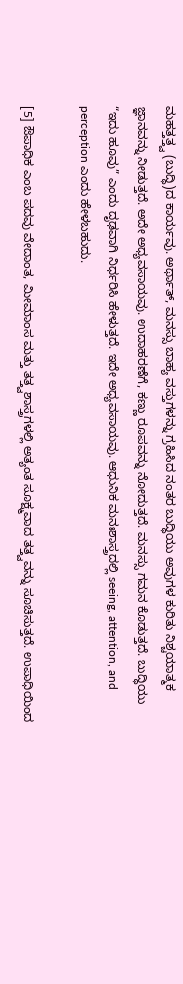ಮಹತ್ತತ್ತ್ವ (ಬುದ್ಧಿ)ದ ಕಾರ್ಯವು. ಅರ್ಥಾತ್, ಮನಸ್ಸು ಬಾಹ್ಯ ವಸ್ತುಗಳನ್ನು ಗ್ರಹಿಸಿದ ನಂತರ ಬುದ್ಧಿಯು ಅವುಗಳ ಕುರಿತು ನಿಶ್ಚಯಾತ್ಮಕ ಜ್ಞಾನವನ್ನು ನೀಡುತ್ತದೆ. ಅದೇ ಅಧ್ಯವಸಾಯವು. ಉದಾಹರಣೆಗೆ, ಕಣ್ಣು ರೂಪವನ್ನು ನೋದುತ್ತದೆ. ಮನಸ್ಸು ಗಮನ ಕೊಡುತ್ತದೆ. ಬುದ್ಧಿಯು “ಇದು ಹೂವು” ಎಂದು ದೃಢವಾಗಿ ನಿರ್ಧರಿಸಿ ಹೇಳುತ್ತದೆ. ಇದೇ ಅಧ್ಯವಸಾಯವು. ಆಧುನಿಕ ಮನಃಶಾಸ್ತ್ರದಲ್ಲಿ seeing, attention, and perception ಎಂದು ಹೇಳಬಹುದು.

[5] ಔಪಾಧಿಕ ಎಂಬ ಪದವು ವೇದಾಂತ, ಮೀಮಾಂಸ ಮತ್ತು ತತ್ತ್ವಶಾಸ್ತ್ರಗಳಲ್ಲಿ ಅತ್ಯಂತ ಸೂಕ್ಷ್ಮವಾದ ತತ್ತ್ವವನ್ನು ಸೂಚಿಸುತ್ತದೆ. ಉಪಾಧಿಯಿಂದ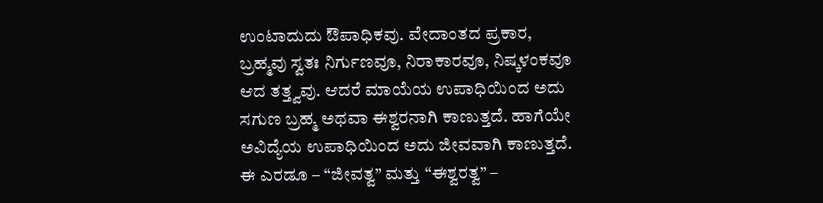ಉಂಟಾದುದು ಔಪಾಧಿಕವು. ವೇದಾಂತದ ಪ್ರಕಾರ, ಬ್ರಹ್ಮವು ಸ್ವತಃ ನಿರ್ಗುಣವೂ, ನಿರಾಕಾರವೂ, ನಿಷ್ಕಳಂಕವೂ ಆದ ತತ್ತ್ವವು. ಆದರೆ ಮಾಯೆಯ ಉಪಾಧಿಯಿಂದ ಅದು ಸಗುಣ ಬ್ರಹ್ಮ ಅಥವಾ ಈಶ್ವರನಾಗಿ ಕಾಣುತ್ತದೆ. ಹಾಗೆಯೇ ಅವಿದ್ಯೆಯ ಉಪಾಧಿಯಿಂದ ಅದು ಜೀವವಾಗಿ ಕಾಣುತ್ತದೆ. ಈ ಎರಡೂ – “ಜೀವತ್ವ” ಮತ್ತು “ಈಶ್ವರತ್ವ” –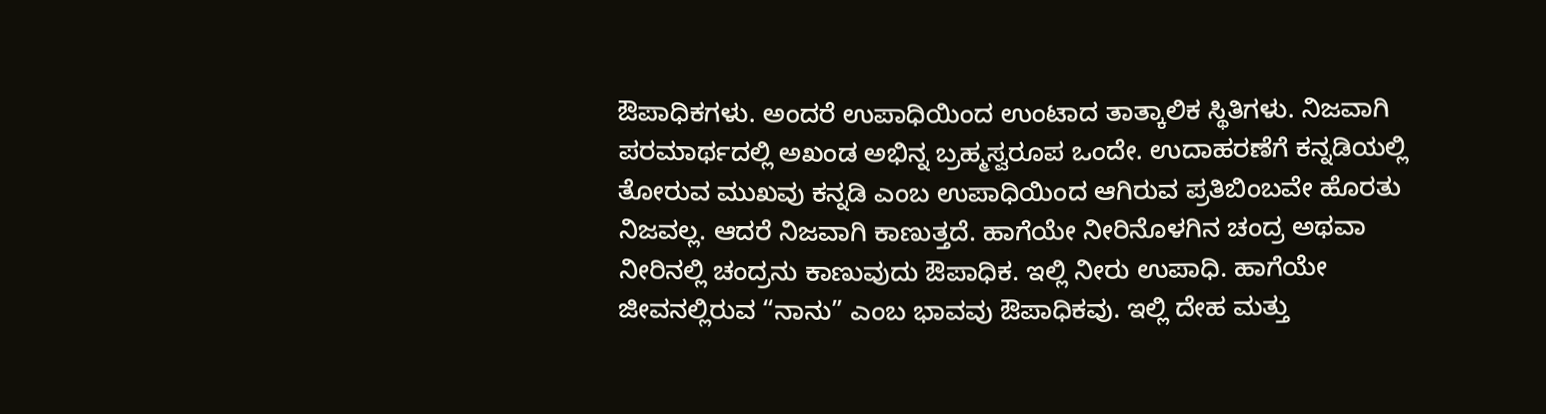ಔಪಾಧಿಕಗಳು. ಅಂದರೆ ಉಪಾಧಿಯಿಂದ ಉಂಟಾದ ತಾತ್ಕಾಲಿಕ ಸ್ಥಿತಿಗಳು. ನಿಜವಾಗಿ ಪರಮಾರ್ಥದಲ್ಲಿ ಅಖಂಡ ಅಭಿನ್ನ ಬ್ರಹ್ಮಸ್ವರೂಪ ಒಂದೇ. ಉದಾಹರಣೆಗೆ ಕನ್ನಡಿಯಲ್ಲಿ ತೋರುವ ಮುಖವು ಕನ್ನಡಿ ಎಂಬ ಉಪಾಧಿಯಿಂದ ಆಗಿರುವ ಪ್ರತಿಬಿಂಬವೇ ಹೊರತು ನಿಜವಲ್ಲ. ಆದರೆ ನಿಜವಾಗಿ ಕಾಣುತ್ತದೆ. ಹಾಗೆಯೇ ನೀರಿನೊಳಗಿನ ಚಂದ್ರ ಅಥವಾ ನೀರಿನಲ್ಲಿ ಚಂದ್ರನು ಕಾಣುವುದು ಔಪಾಧಿಕ. ಇಲ್ಲಿ ನೀರು ಉಪಾಧಿ. ಹಾಗೆಯೇ ಜೀವನಲ್ಲಿರುವ “ನಾನು” ಎಂಬ ಭಾವವು ಔಪಾಧಿಕವು. ಇಲ್ಲಿ ದೇಹ ಮತ್ತು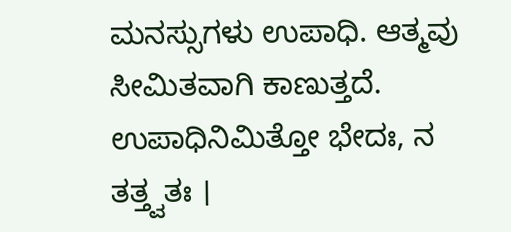ಮನಸ್ಸುಗಳು ಉಪಾಧಿ. ಆತ್ಮವು ಸೀಮಿತವಾಗಿ ಕಾಣುತ್ತದೆ. ಉಪಾಧಿನಿಮಿತ್ತೋ ಭೇದಃ, ನ ತತ್ತ್ವತಃ ।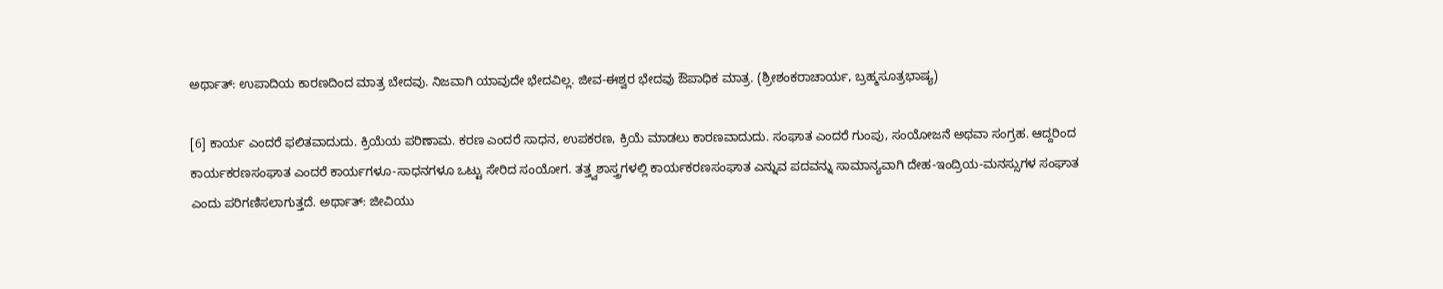ಅರ್ಥಾತ್: ಉಪಾದಿಯ ಕಾರಣದಿಂದ ಮಾತ್ರ ಬೇದವು. ನಿಜವಾಗಿ ಯಾವುದೇ ಭೇದವಿಲ್ಲ. ಜೀವ-ಈಶ್ವರ ಭೇದವು ಔಪಾಧಿಕ ಮಾತ್ರ. (ಶ್ರೀಶಂಕರಾಚಾರ್ಯ, ಬ್ರಹ್ಮಸೂತ್ರಭಾಷ್ಯ)

[6] ಕಾರ್ಯ ಎಂದರೆ ಫಲಿತವಾದುದು. ಕ್ರಿಯೆಯ ಪರಿಣಾಮ. ಕರಣ ಎಂದರೆ ಸಾಧನ, ಉಪಕರಣ, ಕ್ರಿಯೆ ಮಾಡಲು ಕಾರಣವಾದುದು. ಸಂಘಾತ ಎಂದರೆ ಗುಂಪು, ಸಂಯೋಜನೆ ಅಥವಾ ಸಂಗ್ರಹ. ಆದ್ದರಿಂದ ಕಾರ್ಯಕರಣಸಂಘಾತ ಎಂದರೆ ಕಾರ್ಯಗಳೂ-ಸಾಧನಗಳೂ ಒಟ್ಟು ಸೇರಿದ ಸಂಯೋಗ. ತತ್ತ್ವಶಾಸ್ತ್ರಗಳಲ್ಲಿ ಕಾರ್ಯಕರಣಸಂಘಾತ ಎನ್ನುವ ಪದವನ್ನು ಸಾಮಾನ್ಯವಾಗಿ ದೇಹ-ಇಂದ್ರಿಯ-ಮನಸ್ಸುಗಳ ಸಂಘಾತ ಎಂದು ಪರಿಗಣಿಸಲಾಗುತ್ತದೆ. ಅರ್ಥಾತ್: ಜೀವಿಯು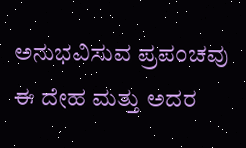ಅನುಭವಿಸುವ ಪ್ರಪಂಚವು ಈ ದೇಹ ಮತ್ತು ಅದರ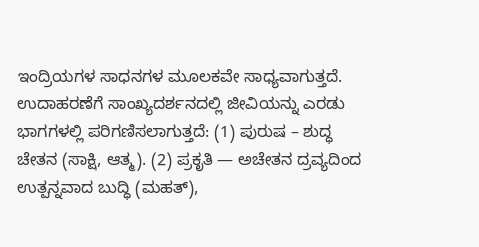ಇಂದ್ರಿಯಗಳ ಸಾಧನಗಳ ಮೂಲಕವೇ ಸಾಧ್ಯವಾಗುತ್ತದೆ. ಉದಾಹರಣೆಗೆ ಸಾಂಖ್ಯದರ್ಶನದಲ್ಲಿ ಜೀವಿಯನ್ನು ಎರಡು ಭಾಗಗಳಲ್ಲಿ ಪರಿಗಣಿಸಲಾಗುತ್ತದೆ: (1) ಪುರುಷ – ಶುದ್ಧ ಚೇತನ (ಸಾಕ್ಷಿ, ಆತ್ಮ). (2) ಪ್ರಕೃತಿ — ಅಚೇತನ ದ್ರವ್ಯದಿಂದ ಉತ್ಪನ್ನವಾದ ಬುದ್ಧಿ (ಮಹತ್),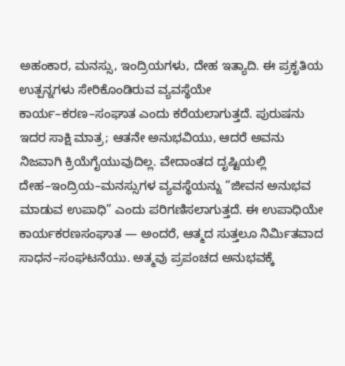ಅಹಂಕಾರ, ಮನಸ್ಸು, ಇಂದ್ರಿಯಗಳು, ದೇಹ ಇತ್ಯಾದಿ. ಈ ಪ್ರಕೃತಿಯ ಉತ್ಪನ್ನಗಳು ಸೇರಿಕೊಂಡಿರುವ ವ್ಯವಸ್ಥೆಯೇ ಕಾರ್ಯ–ಕರಣ–ಸಂಘಾತ ಎಂದು ಕರೆಯಲಾಗುತ್ತದೆ. ಪುರುಷನು ಇದರ ಸಾಕ್ಷಿ ಮಾತ್ರ; ಆತನೇ ಅನುಭವಿಯು, ಆದರೆ ಅವನು ನಿಜವಾಗಿ ಕ್ರಿಯೆಗೈಯುವುದಿಲ್ಲ. ವೇದಾಂತದ ದೃಷ್ಟಿಯಲ್ಲಿ ದೇಹ–ಇಂದ್ರಿಯ–ಮನಸ್ಸುಗಳ ವ್ಯವಸ್ಥೆಯನ್ನು “ಜೀವನ ಅನುಭವ ಮಾಡುವ ಉಪಾಧಿ” ಎಂದು ಪರಿಗಣಿಸಲಾಗುತ್ತದೆ. ಈ ಉಪಾಧಿಯೇ ಕಾರ್ಯಕರಣಸಂಘಾತ — ಅಂದರೆ, ಆತ್ಮದ ಸುತ್ತಲೂ ನಿರ್ಮಿತವಾದ ಸಾಧನ–ಸಂಘಟನೆಯು. ಅತ್ಮವು ಪ್ರಪಂಚದ ಅನುಭವಕ್ಕೆ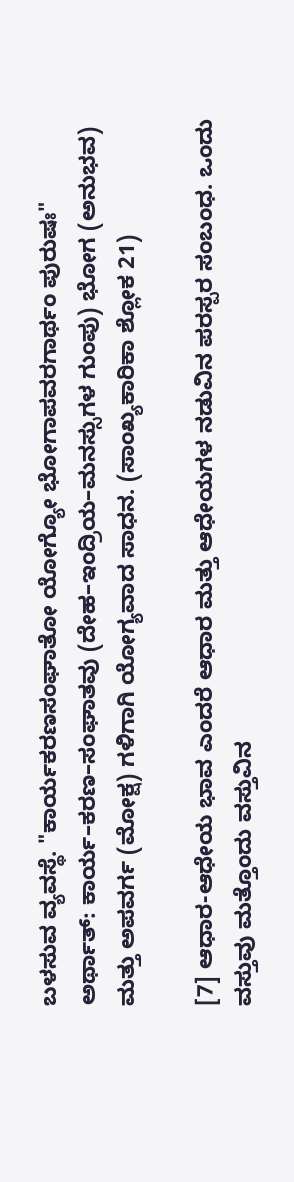ಬಳಸುವ ವ್ಯವಸ್ಥೆ. "ಕಾರ್ಯಕರಣಸಂಘಾತೋ ಯೋಗ್ಯೋ ಭೋಗಾಪವರಗಾರ್ಥಂ ಪುರುಷಃ" ಅರ್ಥಾತ್: ಕಾರ್ಯ–ಕರಣ–ಸಂಘಾತವು (ದೇಹ–ಇಂದ್ರಿಯ–ಮನಸ್ಸುಗಳ ಗುಂಪು) ಭೋಗ (ಅನುಭವ) ಮತ್ತು ಅಪವರ್ಗ (ಮೋಕ್ಷ) ಗಳಿಗಾಗಿ ಯೋಗ್ಯವಾದ ಸಾಧನ. (ಸಾಂಖ್ಯಕಾರಿಕಾ ಶ್ಲೋಕ 21)

[7] ಆಧಾರ-ಆಧೇಯ ಭಾವ ಎಂದರೆ ಆಧಾರ ಮತ್ತು ಆಧೇಯಗಳ ನಡುವಿನ ಪರಸ್ಪರ ಸಂಬಂಧ. ಒಂದು ವಸ್ತುವು ಮತ್ತೊಂದು ವಸ್ತುವಿನ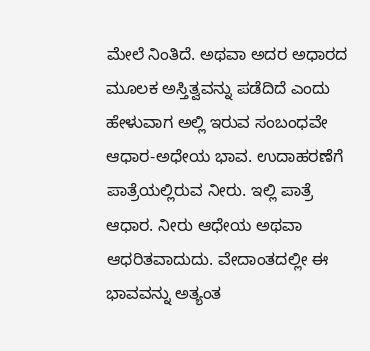ಮೇಲೆ ನಿಂತಿದೆ. ಅಥವಾ ಅದರ ಅಧಾರದ ಮೂಲಕ ಅಸ್ತಿತ್ವವನ್ನು ಪಡೆದಿದೆ ಎಂದು ಹೇಳುವಾಗ ಅಲ್ಲಿ ಇರುವ ಸಂಬಂಧವೇ ಆಧಾರ-ಅಧೇಯ ಭಾವ. ಉದಾಹರಣೆಗೆ ಪಾತ್ರೆಯಲ್ಲಿರುವ ನೀರು. ಇಲ್ಲಿ ಪಾತ್ರೆ ಆಧಾರ. ನೀರು ಆಧೇಯ ಅಥವಾ ಆಧರಿತವಾದುದು. ವೇದಾಂತದಲ್ಲೀ ಈ ಭಾವವನ್ನು ಅತ್ಯಂತ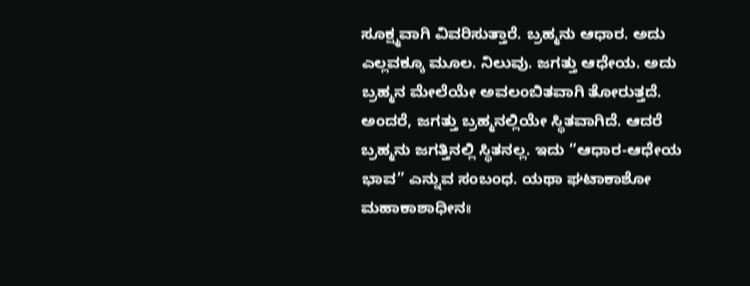ಸೂಕ್ಷ್ಮವಾಗಿ ವಿವರಿಸುತ್ತಾರೆ. ಬ್ರಹ್ಮನು ಆಧಾರ. ಅದು ಎಲ್ಲವಕ್ಕೂ ಮೂಲ. ನಿಲುವು. ಜಗತ್ತು ಆಧೇಯ. ಅದು ಬ್ರಹ್ಮನ ಮೇಲೆಯೇ ಅವಲಂಬಿತವಾಗಿ ತೋರುತ್ತದೆ. ಅಂದರೆ, ಜಗತ್ತು ಬ್ರಹ್ಮನಲ್ಲಿಯೇ ಸ್ಥಿತವಾಗಿದೆ. ಆದರೆ ಬ್ರಹ್ಮನು ಜಗತ್ತಿನಲ್ಲಿ ಸ್ಥಿತನಲ್ಲ. ಇದು “ಆಧಾರ-ಆಧೇಯ ಭಾವ” ಎನ್ನುವ ಸಂಬಂಧ. ಯಥಾ ಘಟಾಕಾಶೋ ಮಹಾಕಾಶಾಧೀನಃ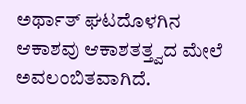ಅರ್ಥಾತ್ ಘಟದೊಳಗಿನ ಆಕಾಶವು ಆಕಾಶತತ್ತ್ವದ ಮೇಲೆ ಅವಲಂಬಿತವಾಗಿದೆ.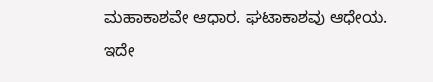ಮಹಾಕಾಶವೇ ಆಧಾರ. ಘಟಾಕಾಶವು ಆಧೇಯ. ಇದೇ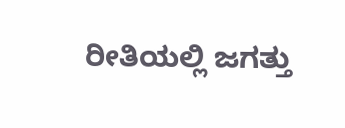ರೀತಿಯಲ್ಲಿ ಜಗತ್ತು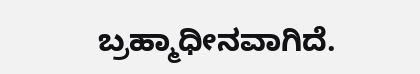ಬ್ರಹ್ಮಾಧೀನವಾಗಿದೆ.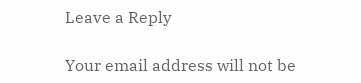Leave a Reply

Your email address will not be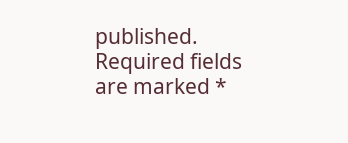published. Required fields are marked *